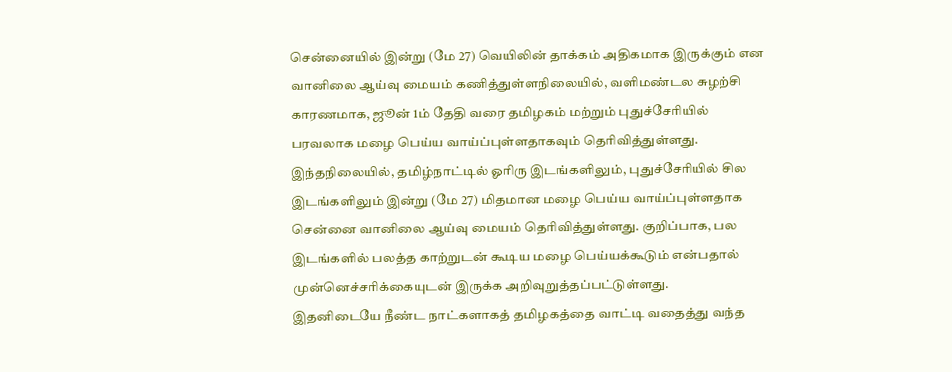சென்னையில் இன்று (மே 27) வெயிலின் தாக்கம் அதிகமாக இருக்கும் என வானிலை ஆய்வு மையம் கணித்துள்ளநிலையில், வளிமண்டல சுழற்சி காரணமாக, ஜூன் 1ம் தேதி வரை தமிழகம் மற்றும் புதுச்சேரியில் பரவலாக மழை பெய்ய வாய்ப்புள்ளதாகவும் தெரிவித்துள்ளது.
இந்தநிலையில், தமிழ்நாட்டில் ஓரிரு இடங்களிலும், புதுச்சேரியில் சில இடங்களிலும் இன்று (மே 27) மிதமான மழை பெய்ய வாய்ப்புள்ளதாக சென்னை வானிலை ஆய்வு மையம் தெரிவித்துள்ளது. குறிப்பாக, பல இடங்களில் பலத்த காற்றுடன் கூடிய மழை பெய்யக்கூடும் என்பதால் முன்னெச்சரிக்கையுடன் இருக்க அறிவுறுத்தப்பட்டுள்ளது.
இதனிடையே நீண்ட நாட்களாகத் தமிழகத்தை வாட்டி வதைத்து வந்த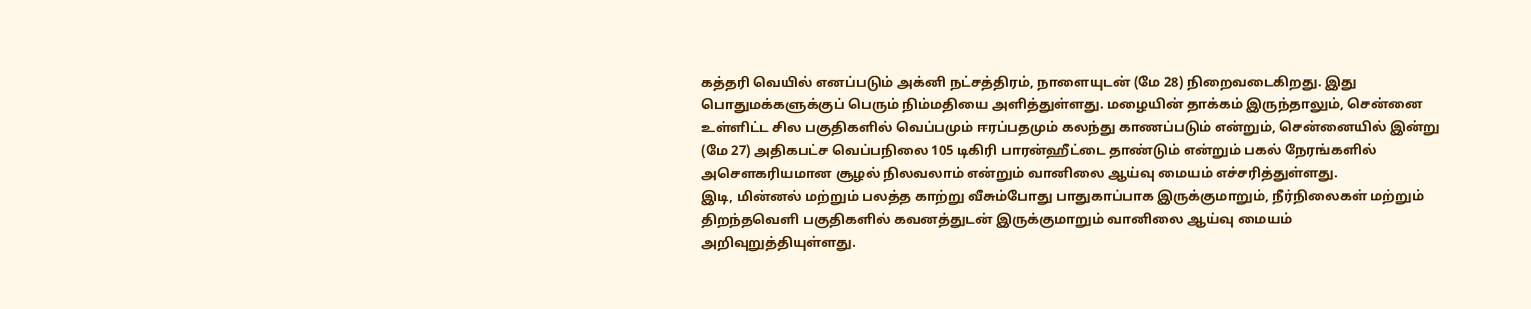கத்தரி வெயில் எனப்படும் அக்னி நட்சத்திரம், நாளையுடன் (மே 28) நிறைவடைகிறது. இது பொதுமக்களுக்குப் பெரும் நிம்மதியை அளித்துள்ளது. மழையின் தாக்கம் இருந்தாலும், சென்னை உள்ளிட்ட சில பகுதிகளில் வெப்பமும் ஈரப்பதமும் கலந்து காணப்படும் என்றும், சென்னையில் இன்று (மே 27) அதிகபட்ச வெப்பநிலை 105 டிகிரி பாரன்ஹீட்டை தாண்டும் என்றும் பகல் நேரங்களில் அசௌகரியமான சூழல் நிலவலாம் என்றும் வானிலை ஆய்வு மையம் எச்சரித்துள்ளது.
இடி, மின்னல் மற்றும் பலத்த காற்று வீசும்போது பாதுகாப்பாக இருக்குமாறும், நீர்நிலைகள் மற்றும் திறந்தவெளி பகுதிகளில் கவனத்துடன் இருக்குமாறும் வானிலை ஆய்வு மையம் அறிவுறுத்தியுள்ளது.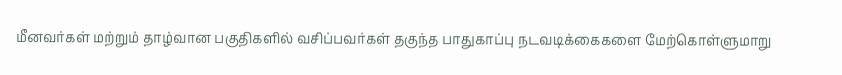மீனவர்கள் மற்றும் தாழ்வான பகுதிகளில் வசிப்பவர்கள் தகுந்த பாதுகாப்பு நடவடிக்கைகளை மேற்கொள்ளுமாறு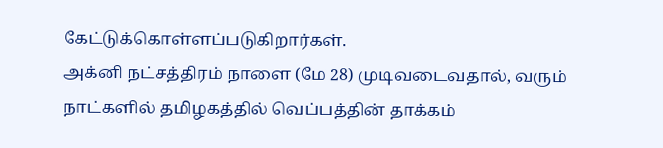கேட்டுக்கொள்ளப்படுகிறார்கள்.
அக்னி நட்சத்திரம் நாளை (மே 28) முடிவடைவதால், வரும் நாட்களில் தமிழகத்தில் வெப்பத்தின் தாக்கம்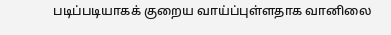படிப்படியாகக் குறைய வாய்ப்புள்ளதாக வானிலை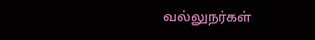வல்லுநர்கள்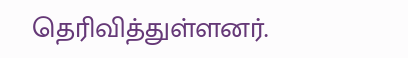தெரிவித்துள்ளனர்.